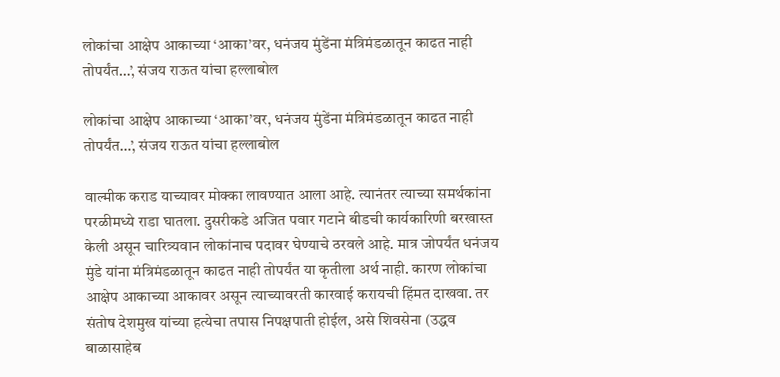लोकांचा आक्षेप आकाच्या ‘आका’वर, धनंजय मुंडेंना मंत्रिमंडळातून काढत नाही तोपर्यंत…’, संजय राऊत यांचा हल्लाबोल

लोकांचा आक्षेप आकाच्या ‘आका’वर, धनंजय मुंडेंना मंत्रिमंडळातून काढत नाही तोपर्यंत…’, संजय राऊत यांचा हल्लाबोल

वाल्मीक कराड याच्यावर मोक्का लावण्यात आला आहे. त्यानंतर त्याच्या समर्थकांना परळीमध्ये राडा घातला. दुसरीकडे अजित पवार गटाने बीडची कार्यकारिणी बरखास्त केली असून चारित्र्यवान लोकांनाच पदावर घेण्याचे ठरवले आहे. मात्र जोपर्यंत धनंजय मुंडे यांना मंत्रिमंडळातून काढत नाही तोपर्यंत या कृतीला अर्थ नाही. कारण लोकांचा आक्षेप आकाच्या आकावर असून त्याच्यावरती कारवाई करायची हिंमत दाखवा. तर संतोष देशमुख यांच्या हत्येचा तपास निपक्षपाती होईल, असे शिवसेना (उद्धव बाळासाहेब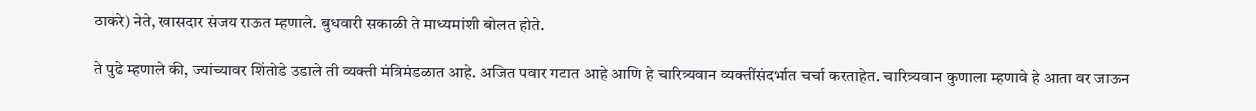ठाकरे) नेते, खासदार संजय राऊत म्हणाले. बुधवारी सकाळी ते माध्यमांशी बोलत होते.

ते पुढे म्हणाले की, ज्यांच्यावर शिंतोडे उडाले ती व्यक्ती मंत्रिमंडळात आहे. अजित पवार गटात आहे आणि हे चारित्र्यवान व्यक्तींसंदर्भात चर्चा करताहेत. चारित्र्यवान कुणाला म्हणावे हे आता वर जाऊन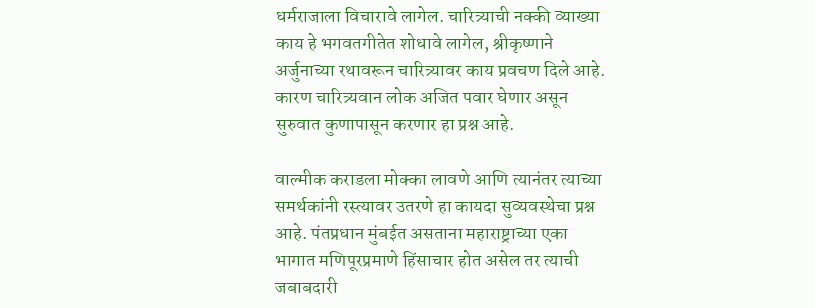धर्मराजाला विचारावे लागेल. चारित्र्याची नक्की व्याख्या काय हे भगवतगीतेत शोधावे लागेल, श्रीकृष्णाने अर्जुनाच्या रथावरून चारित्र्यावर काय प्रवचण दिले आहे. कारण चारित्र्यवान लोक अजित पवार घेणार असून सुरुवात कुणापासून करणार हा प्रश्न आहे.

वाल्मीक कराडला मोक्का लावणे आणि त्यानंतर त्याच्या समर्थकांनी रस्त्यावर उतरणे हा कायदा सुव्यवस्थेचा प्रश्न आहे. पंतप्रधान मुंबईत असताना महाराष्ट्राच्या एका भागात मणिपूरप्रमाणे हिंसाचार होत असेल तर त्याची जबाबदारी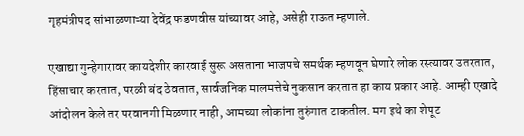गृहमंत्रीपद सांभाळणाऱ्या देवेंद्र फडणवीस यांच्यावर आहे, असेही राऊत म्हणाले.

एखाद्या गुन्हेगारावर कायदेशीर कारवाई सुरू असताना भाजपचे समर्थक म्हणवून घेणारे लोक रस्त्यावर उतरतात, हिंसाचार करतात, परळी बंद ठेवतात, सार्वजनिक मालमत्तेचे नुकसान करतात हा काय प्रकार आहे. आम्ही एखादे आंदोलन केले तर परवानगी मिळणार नाही, आमच्या लोकांना तुरुंगात टाकतील. मग इथे का शेपूट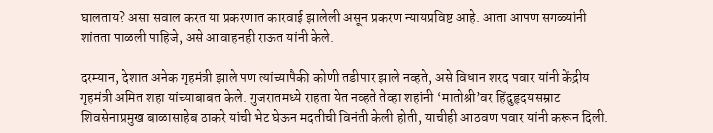घालताय? असा सवाल करत या प्रकरणात कारवाई झालेली असून प्रकरण न्यायप्रविष्ट आहे. आता आपण सगळ्यांनी शांतता पाळली पाहिजे, असे आवाहनही राऊत यांनी केले.

दरम्यान, देशात अनेक गृहमंत्री झाले पण त्यांच्यापैकी कोणी तडीपार झाले नव्हते, असे विधान शरद पवार यांनी केंद्रीय गृहमंत्री अमित शहा यांच्याबाबत केले. गुजरातमध्ये राहता येत नव्हते तेव्हा शहांनी ‘मातोश्री’वर हिंदुहृदयसम्राट शिवसेनाप्रमुख बाळासाहेब ठाकरे यांची भेट घेऊन मदतीची विनंती केली होती, याचीही आठवण पवार यांनी करून दिली.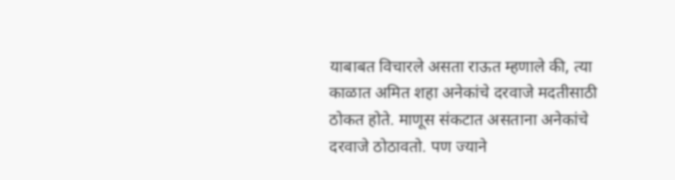याबाबत विचारले असता राऊत म्हणाले की, त्या काळात अमित शहा अनेकांचे दरवाजे मदतीसाठी ठोकत होते. माणूस संकटात असताना अनेकांचे दरवाजे ठोठावतो. पण ज्याने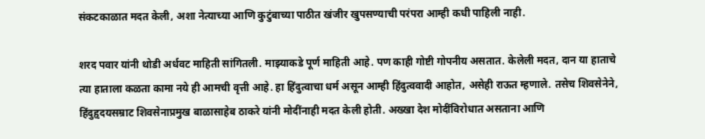संकटकाळात मदत केली, अशा नेत्याच्या आणि कुटुंबाच्या पाठीत खंजीर खुपसण्याची परंपरा आम्ही कधी पाहिली नाही.

शरद पवार यांनी थोडी अर्धवट माहिती सांगितली. माझ्याकडे पूर्ण माहिती आहे. पण काही गोष्टी गोपनीय असतात. केलेली मदत, दान या हाताचे त्या हाताला कळता कामा नये ही आमची वृत्ती आहे. हा हिंदुत्वाचा धर्म असून आम्ही हिंदुत्ववादी आहोत, असेही राऊत म्हणाले. तसेच शिवसेनेने, हिंदुहृदयसम्राट शिवसेनाप्रमुख बाळासाहेब ठाकरे यांनी मोदींनाही मदत केली होती. अख्खा देश मोदींविरोधात असताना आणि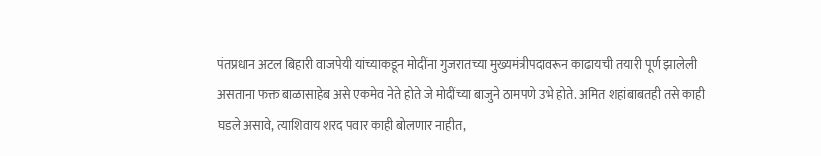पंतप्रधान अटल बिहारी वाजपेयी यांच्याकडून मोदींना गुजरातच्या मुख्यमंत्रीपदावरून काढायची तयारी पूर्ण झालेली असताना फक्त बाळासाहेब असे एकमेव नेते होते जे मोदींच्या बाजुने ठामपणे उभे होते. अमित शहांबाबतही तसे काही घडले असावे, त्याशिवाय शरद पवार काही बोलणार नाहीत,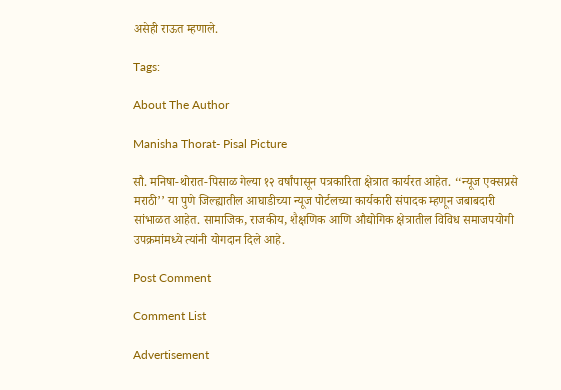असेही राऊत म्हणाले.

Tags:

About The Author

Manisha Thorat- Pisal Picture

सौ. मनिषा-थोरात-पिसाळ गेल्या १२ वर्षांपासून पत्रकारिता क्षेत्रात कार्यरत आहेत. ‘‘न्यूज एक्सप्रसे मराठी’’ या पुणे जिल्ह्यातील आघाडीच्या न्यूज पोर्टलच्या कार्यकारी संपादक म्हणून जबाबदारी सांभाळत आहेत. सामाजिक, राजकीय, शैक्षणिक आणि औद्योगिक क्षेत्रातील विविध समाजपयोगी उपक्रमांमध्ये त्यांनी योगदान दिले आहे.

Post Comment

Comment List

Advertisement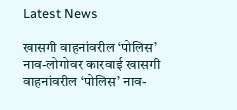Latest News

खासगी वाहनांवरील ‘पोलिस’ नाव-लोगोवर कारवाई खासगी वाहनांवरील ‘पोलिस’ नाव-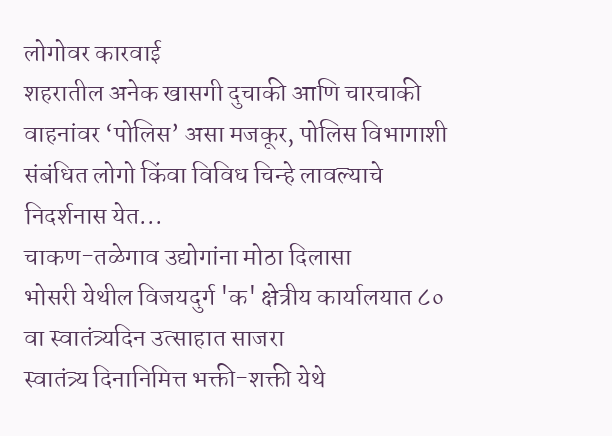लोगोवर कारवाई
शहरातील अनेक खासगी दुचाकी आणि चारचाकी वाहनांवर ‘पोलिस’ असा मजकूर, पोलिस विभागाशी संबंधित लोगो किंवा विविध चिन्हे लावल्याचे निदर्शनास येत...
चाकण-तळेगाव उद्योगांना मोठा दिलासा
भोसरी येथील विजयदुर्ग 'क' क्षेत्रीय कार्यालयात ८० वा स्वातंत्र्यदिन उत्साहात साजरा
स्वातंत्र्य दिनानिमित्त भक्ती-शक्ती येथे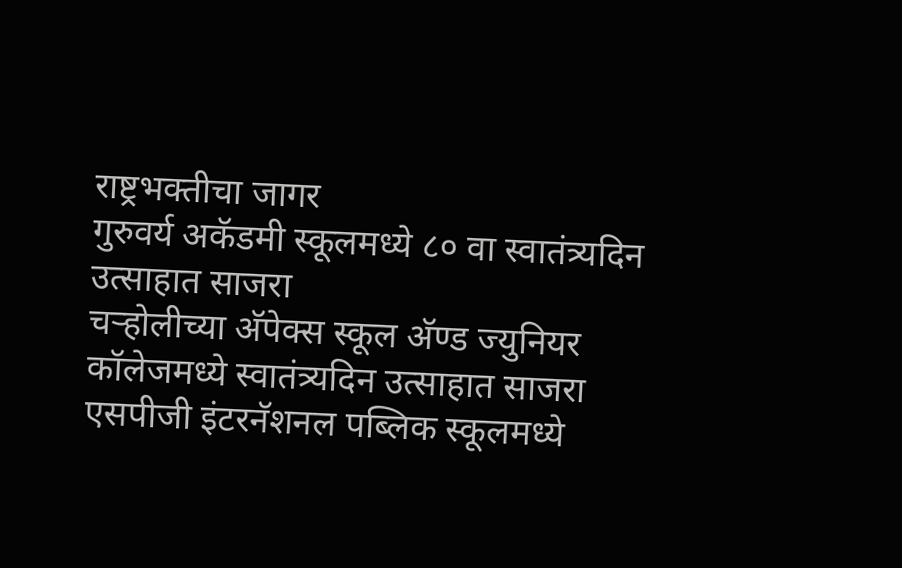राष्ट्रभक्तीचा जागर
गुरुवर्य अकॅडमी स्कूलमध्ये ८० वा स्वातंत्र्यदिन उत्साहात साजरा
चऱ्होलीच्या अ‍ॅपेक्स स्कूल अ‍ॅण्ड ज्युनियर कॉलेजमध्ये स्वातंत्र्यदिन उत्साहात साजरा
एसपीजी इंटरनॅशनल पब्लिक स्कूलमध्ये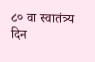८० वा स्वातंत्र्य दिन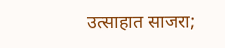उत्साहात साजरा;